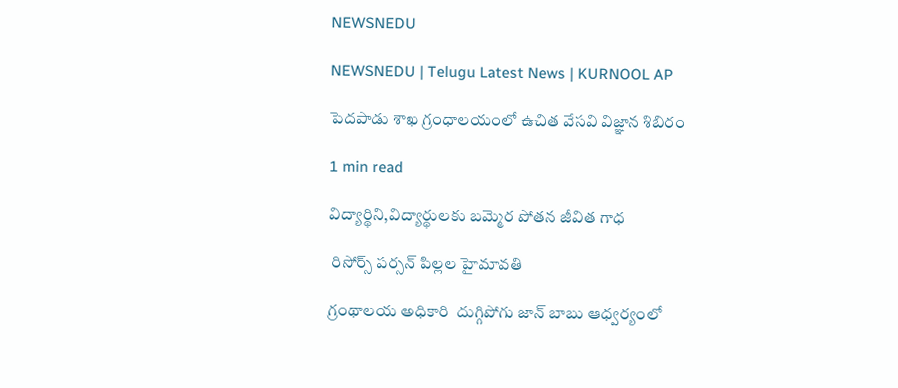NEWSNEDU

NEWSNEDU | Telugu Latest News | KURNOOL AP

పెదపాడు శాఖ గ్రంధాలయంలో ఉచిత వేసవి విజ్ఞాన శిబిరం

1 min read

విద్యార్థిని,విద్యార్థులకు బమ్మెర పోతన జీవిత గాధ

 రిసోర్స్ పర్సన్ పిల్లల హైమావతి

గ్రంథాలయ అధికారి  దుగ్గిపోగు జాన్ బాబు ఆధ్వర్యంలో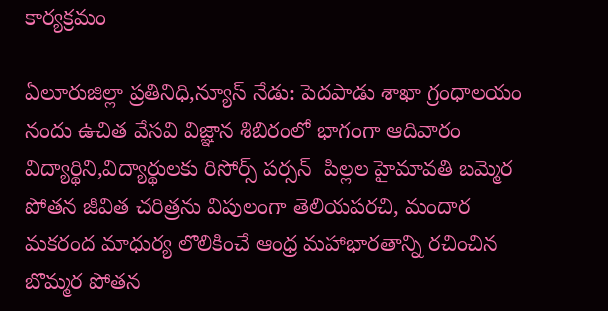కార్యక్రమం

ఏలూరుజిల్లా ప్రతినిధి,న్యూస్ నేడు: పెదపాడు శాఖా గ్రంధాలయం నందు ఉచిత వేసవి విజ్ఞాన శిబిరంలో భాగంగా ఆదివారం విద్యార్థిని,విద్యార్థులకు రిసోర్స్ పర్సన్  పిల్లల హైమావతి బమ్మెర పోతన జీవిత చరిత్రను విపులంగా తెలియపరచి, మందార మకరంద మాధుర్య లొలికించే ఆంధ్ర మహాభారతాన్ని రచించిన బొమ్మర పోతన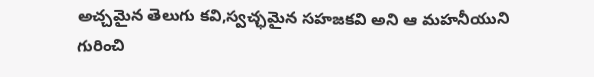అచ్చమైన తెలుగు కవి,స్వచ్ఛమైన సహజకవి అని ఆ మహనీయుని గురించి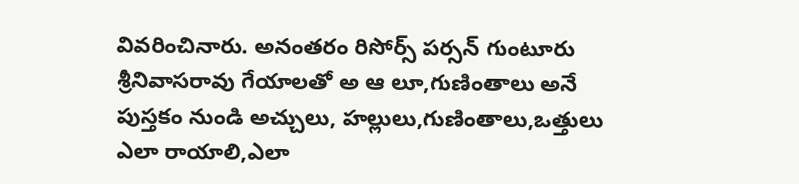వివరించినారు. అనంతరం రిసోర్స్ పర్సన్ గుంటూరు శ్రీనివాసరావు గేయాలతో అ ఆ లూ,గుణింతాలు అనే పుస్తకం నుండి అచ్చులు, హల్లులు,గుణింతాలు,ఒత్తులు ఎలా రాయాలి,ఎలా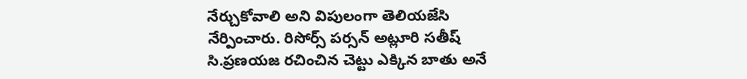నేర్చుకోవాలి అని విపులంగా తెలియజేసి నేర్పించారు. రిసోర్స్ పర్సన్ అట్లూరి సతీష్ సి.ప్రణయజ రచించిన చెట్టు ఎక్కిన బాతు అనే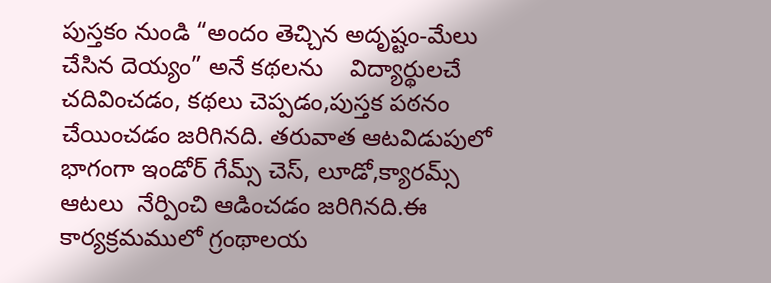పుస్తకం నుండి “అందం తెచ్చిన అదృష్టం-మేలు చేసిన దెయ్యం” అనే కథలను    విద్యార్థులచే  చదివించడం, కథలు చెప్పడం,పుస్తక పఠనం చేయించడం జరిగినది. తరువాత ఆటవిడుపులో భాగంగా ఇండోర్ గేమ్స్ చెస్, లూడో,క్యారమ్స్ ఆటలు  నేర్పించి ఆడించడం జరిగినది.ఈ కార్యక్రమములో గ్రంథాలయ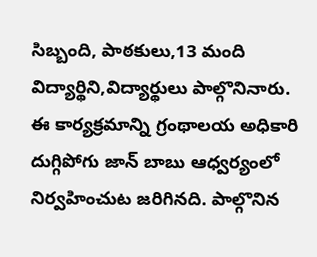సిబ్బంది, పాఠకులు,13 మంది విద్యార్థిని,విద్యార్థులు పాల్గొనినారు. ఈ కార్యక్రమాన్ని గ్రంథాలయ అధికారి  దుగ్గిపోగు జాన్ బాబు ఆధ్వర్యంలో నిర్వహించుట జరిగినది. పాల్గొనిన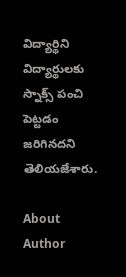విద్యార్థిని విద్యార్థులకు స్నాక్స్ పంచి పెట్టడం జరిగినదని తెలియజేశారు.

About Author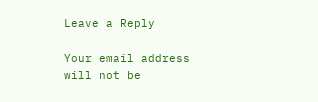Leave a Reply

Your email address will not be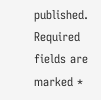published. Required fields are marked *